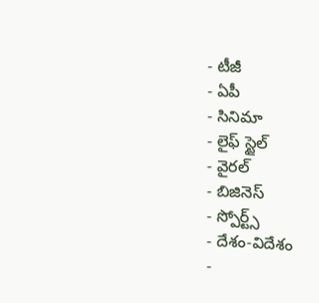- టీజీ
- ఏపీ
- సినిమా
- లైఫ్ స్టైల్
- వైరల్
- బిజినెస్
- స్పోర్ట్స్
- దేశం-విదేశం
-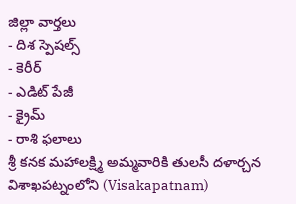జిల్లా వార్తలు
- దిశ స్పెషల్స్
- కెరీర్
- ఎడిట్ పేజీ
- క్రైమ్
- రాశి ఫలాలు
శ్రీ కనక మహాలక్ష్మి అమ్మవారికి తులసీ దళార్చన
విశాఖపట్నంలోని (Visakapatnam)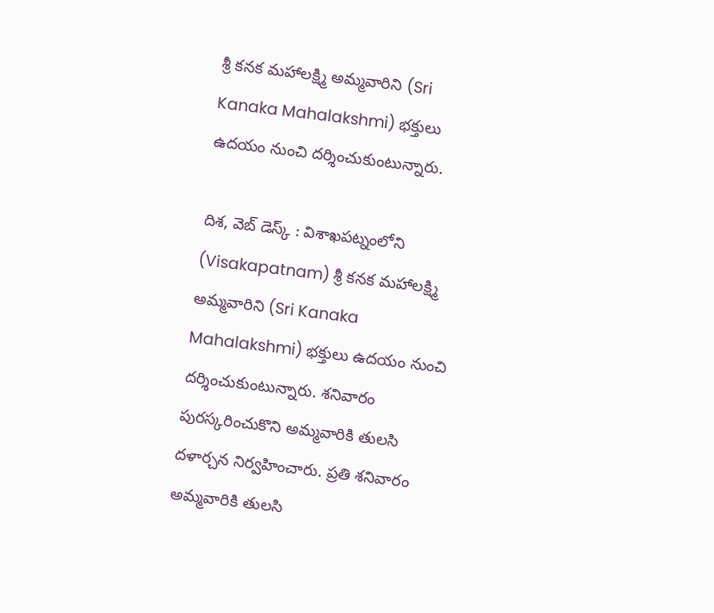శ్రీ కనక మహాలక్ష్మి అమ్మవారిని (Sri Kanaka Mahalakshmi) భక్తులు ఉదయం నుంచి దర్శించుకుంటున్నారు.

దిశ, వెబ్ డెస్క్ : విశాఖపట్నంలోని (Visakapatnam) శ్రీ కనక మహాలక్ష్మి అమ్మవారిని (Sri Kanaka Mahalakshmi) భక్తులు ఉదయం నుంచి దర్శించుకుంటున్నారు. శనివారం పురస్కరించుకొని అమ్మవారికి తులసి దళార్చన నిర్వహించారు. ప్రతి శనివారం అమ్మవారికి తులసి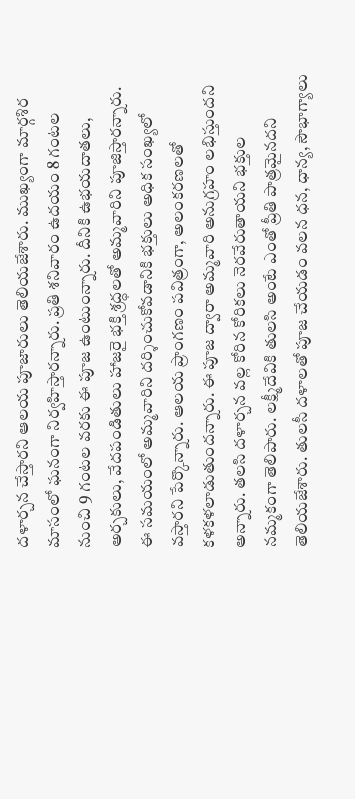దళార్చన చేస్తారని ఆలయ పూజారులు తెలియజేశారు. ముఖ్యంగా మార్గశిర మాసంలో ఘనంగా నిర్వహిస్తారన్నారు. ప్రతి శనివారం ఉదయం 8 గంటల నుంచి 9 గంటల వరకు ఈ పూజ ఉంటుంన్నారు. దీనికి ఉభయదాతలు, అర్చకులు, వేదపండితులు హాజరై భక్తి శ్రద్ధలతో అమ్మవారిని పూజిస్తారన్నారు. ఈ సమయంలో అమ్మవారిని దర్శించుకోవడానికి భక్తులు అధిక సంఖ్యలో వస్తారని పేర్కొన్నారు. ఆలయ ప్రాంగణం పవిత్రంగా, అలంకరణలతో కళకళలాడుతుందన్నారు. ఈ పూజ ద్వారా అమ్మవారి అనుగ్రహం లభిస్తుందని అన్నారు. తలసి దళార్చన వల్ల కోరిన కోరికలు నెరవేరుతాయని భక్తుల నమ్మకంగా తెలిపారు. లక్ష్మీదేవికి తులసి అంటే ఎంతో ప్రీతి పాత్రమైనదని తెలియజేశారు. తులసీ దళాలతో పూజ చేయడం వలన ధన, ధాన్య, సౌభాగ్యాలు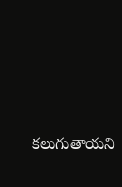కలుగుతాయని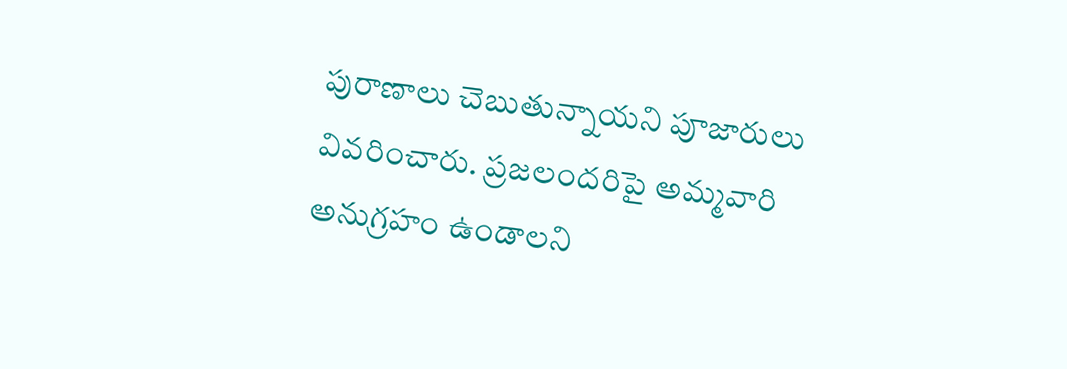పురాణాలు చెబుతున్నాయని పూజారులు వివరించారు. ప్రజలందరిపై అమ్మవారి అనుగ్రహం ఉండాలని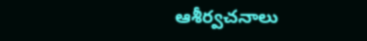ఆశీర్వచనాలు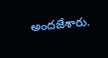అందజేశారు.